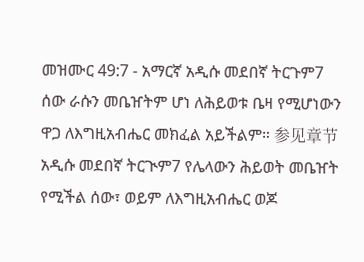መዝሙር 49:7 - አማርኛ አዲሱ መደበኛ ትርጉም7 ሰው ራሱን መቤዠትም ሆነ ለሕይወቱ ቤዛ የሚሆነውን ዋጋ ለእግዚአብሔር መክፈል አይችልም። 参见章节አዲሱ መደበኛ ትርጒም7 የሌላውን ሕይወት መቤዠት የሚችል ሰው፣ ወይም ለእግዚአብሔር ወጆ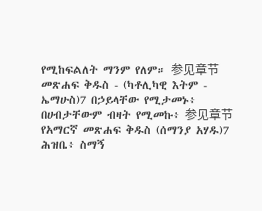የሚከፍልለት ማንም የለም። 参见章节መጽሐፍ ቅዱስ - (ካቶሊካዊ እትም - ኤማሁስ)7 በኃይላቸው የሚታመኑ፥ በሀብታቸውም ብዛት የሚመኩ፥ 参见章节የአማርኛ መጽሐፍ ቅዱስ (ሰማንያ አሃዱ)7 ሕዝቤ፥ ስማኝ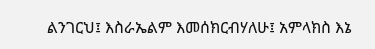ልንገርህ፤ እስራኤልም እመሰክርብሃለሁ፤ አምላክስ እኔ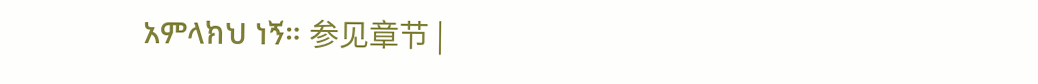አምላክህ ነኝ። 参见章节 |